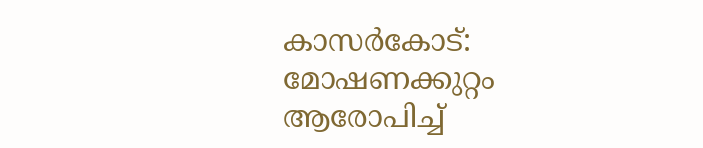കാസർകോട്: മോഷണക്കുറ്റം ആരോപിച്ച്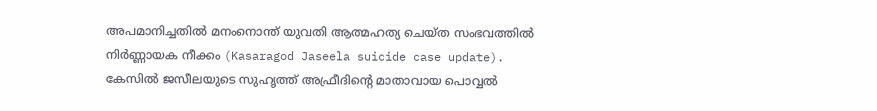അപമാനിച്ചതിൽ മനംനൊന്ത് യുവതി ആത്മഹത്യ ചെയ്ത സംഭവത്തിൽ നിർണ്ണായക നീക്കം (Kasaragod Jaseela suicide case update). കേസിൽ ജസീലയുടെ സുഹൃത്ത് അഫ്രീദിന്റെ മാതാവായ പൊവ്വൽ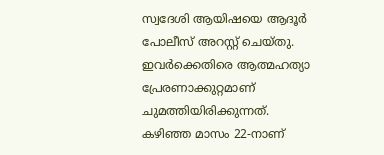സ്വദേശി ആയിഷയെ ആദൂർ പോലീസ് അറസ്റ്റ് ചെയ്തു. ഇവർക്കെതിരെ ആത്മഹത്യാ പ്രേരണാക്കുറ്റമാണ് ചുമത്തിയിരിക്കുന്നത്.
കഴിഞ്ഞ മാസം 22-നാണ്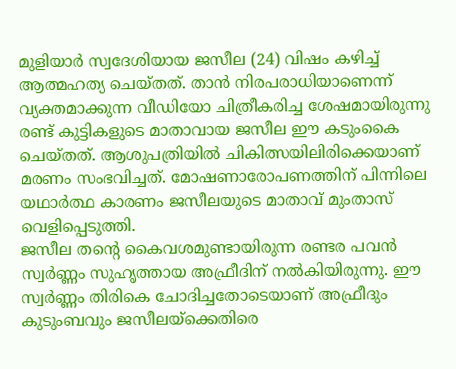മുളിയാർ സ്വദേശിയായ ജസീല (24) വിഷം കഴിച്ച് ആത്മഹത്യ ചെയ്തത്. താൻ നിരപരാധിയാണെന്ന് വ്യക്തമാക്കുന്ന വീഡിയോ ചിത്രീകരിച്ച ശേഷമായിരുന്നു രണ്ട് കുട്ടികളുടെ മാതാവായ ജസീല ഈ കടുംകൈ ചെയ്തത്. ആശുപത്രിയിൽ ചികിത്സയിലിരിക്കെയാണ് മരണം സംഭവിച്ചത്. മോഷണാരോപണത്തിന് പിന്നിലെ യഥാർത്ഥ കാരണം ജസീലയുടെ മാതാവ് മുംതാസ് വെളിപ്പെടുത്തി.
ജസീല തന്റെ കൈവശമുണ്ടായിരുന്ന രണ്ടര പവൻ സ്വർണ്ണം സുഹൃത്തായ അഫ്രീദിന് നൽകിയിരുന്നു. ഈ സ്വർണ്ണം തിരികെ ചോദിച്ചതോടെയാണ് അഫ്രീദും കുടുംബവും ജസീലയ്ക്കെതിരെ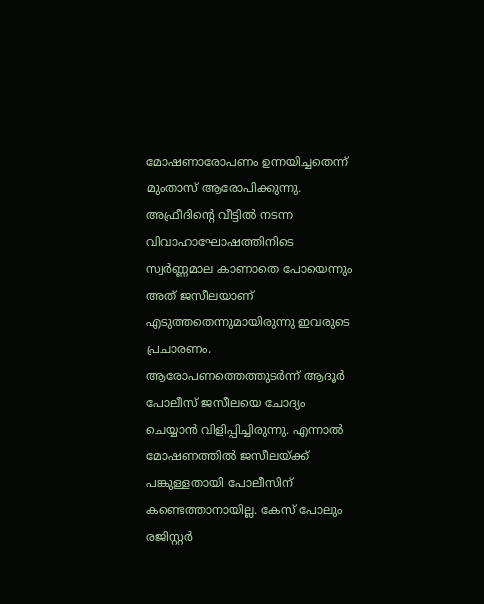മോഷണാരോപണം ഉന്നയിച്ചതെന്ന് മുംതാസ് ആരോപിക്കുന്നു.
അഫ്രീദിന്റെ വീട്ടിൽ നടന്ന വിവാഹാഘോഷത്തിനിടെ സ്വർണ്ണമാല കാണാതെ പോയെന്നും അത് ജസീലയാണ് എടുത്തതെന്നുമായിരുന്നു ഇവരുടെ പ്രചാരണം.
ആരോപണത്തെത്തുടർന്ന് ആദൂർ പോലീസ് ജസീലയെ ചോദ്യം ചെയ്യാൻ വിളിപ്പിച്ചിരുന്നു. എന്നാൽ മോഷണത്തിൽ ജസീലയ്ക്ക് പങ്കുള്ളതായി പോലീസിന് കണ്ടെത്താനായില്ല. കേസ് പോലും രജിസ്റ്റർ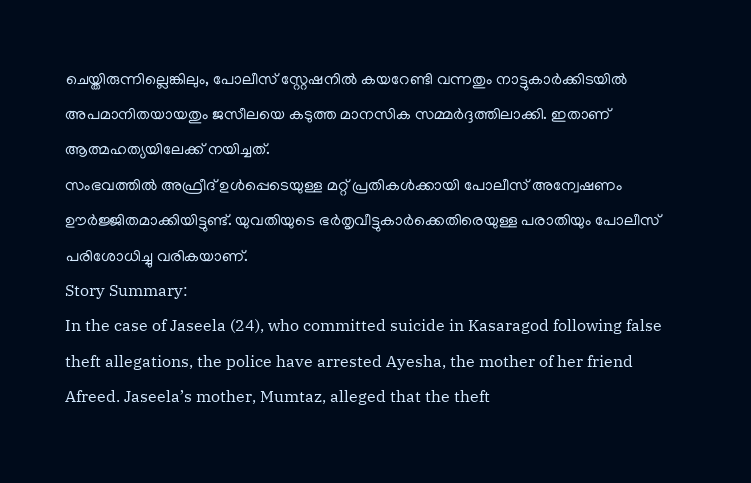ചെയ്തിരുന്നില്ലെങ്കിലും, പോലീസ് സ്റ്റേഷനിൽ കയറേണ്ടി വന്നതും നാട്ടുകാർക്കിടയിൽ അപമാനിതയായതും ജസീലയെ കടുത്ത മാനസിക സമ്മർദ്ദത്തിലാക്കി. ഇതാണ് ആത്മഹത്യയിലേക്ക് നയിച്ചത്.
സംഭവത്തിൽ അഫ്രീദ് ഉൾപ്പെടെയുള്ള മറ്റ് പ്രതികൾക്കായി പോലീസ് അന്വേഷണം ഊർജ്ജിതമാക്കിയിട്ടുണ്ട്. യുവതിയുടെ ഭർതൃവീട്ടുകാർക്കെതിരെയുള്ള പരാതിയും പോലീസ് പരിശോധിച്ചു വരികയാണ്.
Story Summary:
In the case of Jaseela (24), who committed suicide in Kasaragod following false theft allegations, the police have arrested Ayesha, the mother of her friend Afreed. Jaseela’s mother, Mumtaz, alleged that the theft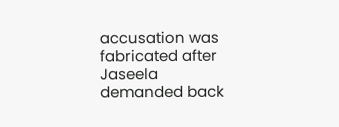accusation was fabricated after Jaseela demanded back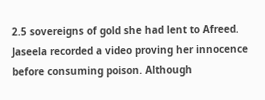2.5 sovereigns of gold she had lent to Afreed. Jaseela recorded a video proving her innocence before consuming poison. Although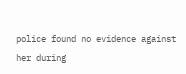police found no evidence against her during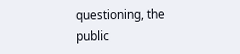questioning, the public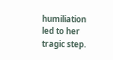humiliation led to her tragic step.